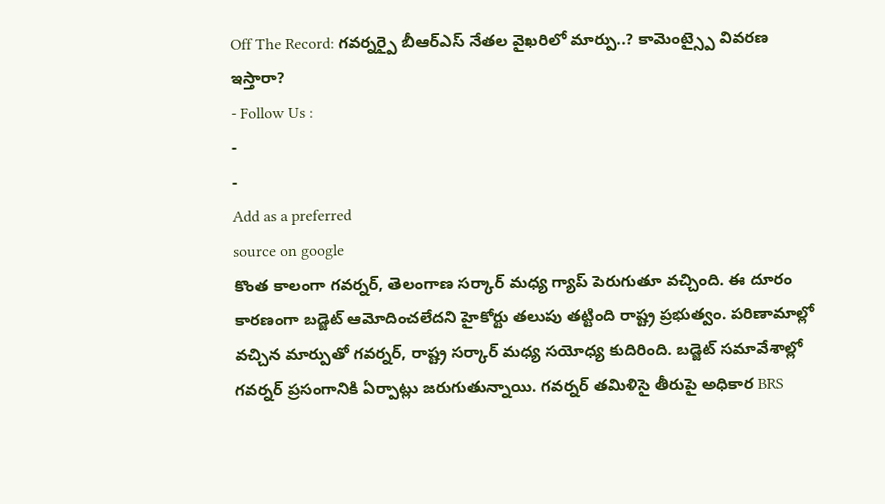Off The Record: గవర్నర్పై బీఆర్ఎస్ నేతల వైఖరిలో మార్పు..? కామెంట్స్పై వివరణ ఇస్తారా?
- Follow Us :
-
-
Add as a preferred
source on google
కొంత కాలంగా గవర్నర్, తెలంగాణ సర్కార్ మధ్య గ్యాప్ పెరుగుతూ వచ్చింది. ఈ దూరం కారణంగా బడ్జెట్ ఆమోదించలేదని హైకోర్టు తలుపు తట్టింది రాష్ట్ర ప్రభుత్వం. పరిణామాల్లో వచ్చిన మార్పుతో గవర్నర్, రాష్ట్ర సర్కార్ మధ్య సయోధ్య కుదిరింది. బడ్జెట్ సమావేశాల్లో గవర్నర్ ప్రసంగానికి ఏర్పాట్లు జరుగుతున్నాయి. గవర్నర్ తమిళిసై తీరుపై అధికార BRS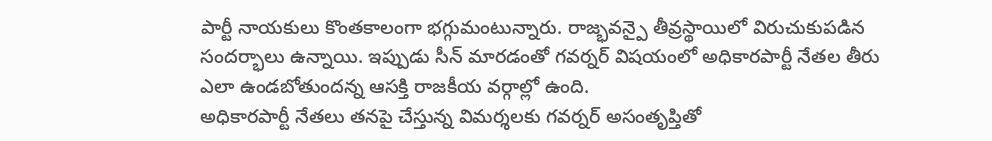పార్టీ నాయకులు కొంతకాలంగా భగ్గుమంటున్నారు. రాజ్భవన్పై తీవ్రస్థాయిలో విరుచుకుపడిన సందర్భాలు ఉన్నాయి. ఇప్పుడు సీన్ మారడంతో గవర్నర్ విషయంలో అధికారపార్టీ నేతల తీరు ఎలా ఉండబోతుందన్న ఆసక్తి రాజకీయ వర్గాల్లో ఉంది.
అధికారపార్టీ నేతలు తనపై చేస్తున్న విమర్శలకు గవర్నర్ అసంతృప్తితో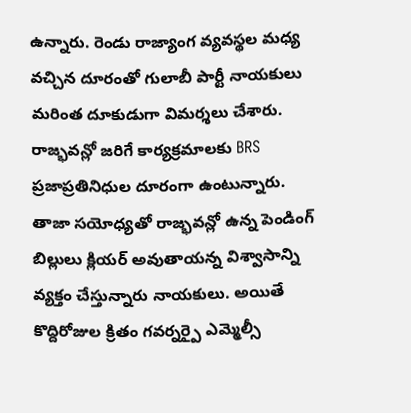ఉన్నారు. రెండు రాజ్యాంగ వ్యవస్థల మధ్య వచ్చిన దూరంతో గులాబీ పార్టీ నాయకులు మరింత దూకుడుగా విమర్శలు చేశారు. రాజ్భవన్లో జరిగే కార్యక్రమాలకు BRS ప్రజాప్రతినిధుల దూరంగా ఉంటున్నారు. తాజా సయోధ్యతో రాజ్భవన్లో ఉన్న పెండింగ్ బిల్లులు క్లియర్ అవుతాయన్న విశ్వాసాన్ని వ్యక్తం చేస్తున్నారు నాయకులు. అయితే కొద్దిరోజుల క్రితం గవర్నర్పై ఎమ్మెల్సీ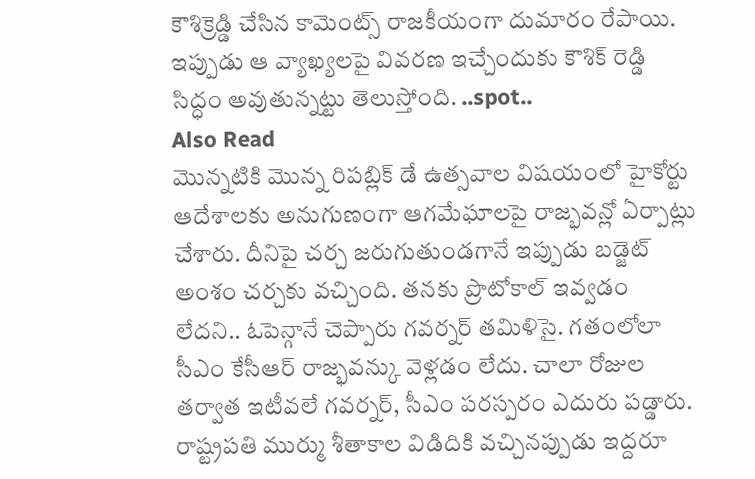కౌశిక్రెడ్డి చేసిన కామెంట్స్ రాజకీయంగా దుమారం రేపాయి. ఇప్పుడు ఆ వ్యాఖ్యలపై వివరణ ఇచ్చేందుకు కౌశిక్ రెడ్డి సిద్ధం అవుతున్నట్టు తెలుస్తోంది. ..spot..
Also Read
మొన్నటికి మొన్న రిపబ్లిక్ డే ఉత్సవాల విషయంలో హైకోర్టు ఆదేశాలకు అనుగుణంగా ఆగమేఘాలపై రాజ్భవన్లో ఏర్పాట్లు చేశారు. దీనిపై చర్చ జరుగుతుండగానే ఇప్పుడు బడ్జెట్ అంశం చర్చకు వచ్చింది. తనకు ప్రొటోకాల్ ఇవ్వడం లేదని.. ఓపెన్గానే చెప్పారు గవర్నర్ తమిళిసై. గతంలోలా సీఎం కేసీఆర్ రాజ్భవన్కు వెళ్లడం లేదు. చాలా రోజుల తర్వాత ఇటీవలే గవర్నర్, సీఎం పరస్పరం ఎదురు పడ్డారు. రాష్ట్రపతి ముర్ము శీతాకాల విడిదికి వచ్చినప్పుడు ఇద్దరూ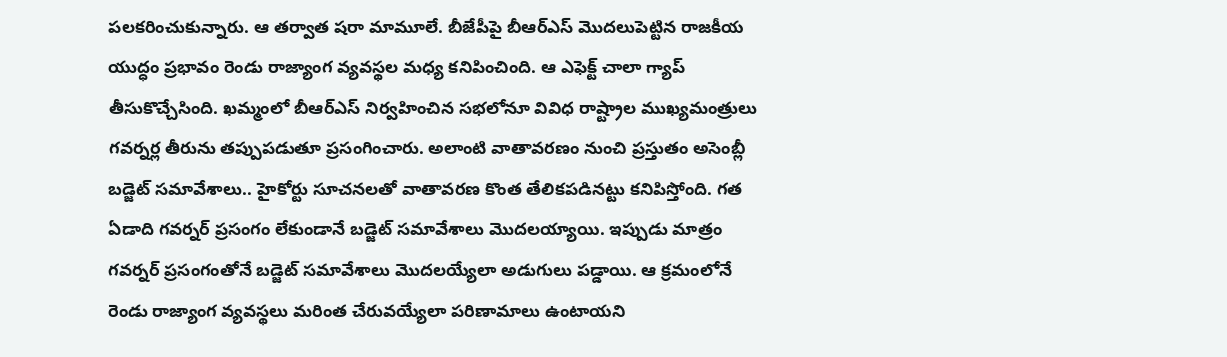పలకరించుకున్నారు. ఆ తర్వాత షరా మామూలే. బీజేపీపై బీఆర్ఎస్ మొదలుపెట్టిన రాజకీయ యుద్ధం ప్రభావం రెండు రాజ్యాంగ వ్యవస్థల మధ్య కనిపించింది. ఆ ఎఫెక్ట్ చాలా గ్యాప్ తీసుకొచ్చేసింది. ఖమ్మంలో బీఆర్ఎస్ నిర్వహించిన సభలోనూ వివిధ రాష్ట్రాల ముఖ్యమంత్రులు గవర్నర్ల తీరును తప్పుపడుతూ ప్రసంగించారు. అలాంటి వాతావరణం నుంచి ప్రస్తుతం అసెంబ్లీ బడ్జెట్ సమావేశాలు.. హైకోర్టు సూచనలతో వాతావరణ కొంత తేలికపడినట్టు కనిపిస్తోంది. గత ఏడాది గవర్నర్ ప్రసంగం లేకుండానే బడ్జెట్ సమావేశాలు మొదలయ్యాయి. ఇప్పుడు మాత్రం గవర్నర్ ప్రసంగంతోనే బడ్జెట్ సమావేశాలు మొదలయ్యేలా అడుగులు పడ్డాయి. ఆ క్రమంలోనే రెండు రాజ్యాంగ వ్యవస్థలు మరింత చేరువయ్యేలా పరిణామాలు ఉంటాయని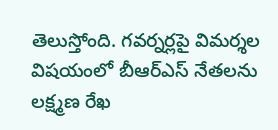తెలుస్తోంది. గవర్నర్లపై విమర్శల విషయంలో బీఆర్ఎస్ నేతలను లక్ష్మణ రేఖ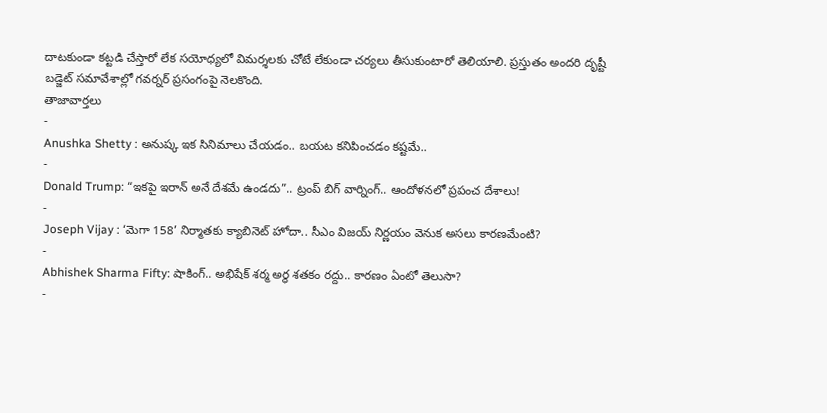దాటకుండా కట్టడి చేస్తారో లేక సయోధ్యలో విమర్శలకు చోటే లేకుండా చర్యలు తీసుకుంటారో తెలియాలి. ప్రస్తుతం అందరి దృష్టీ బడ్జెట్ సమావేశాల్లో గవర్నర్ ప్రసంగంపై నెలకొంది.
తాజావార్తలు
-
Anushka Shetty : అనుష్క ఇక సినిమాలు చేయడం.. బయట కనిపించడం కష్టమే..
-
Donald Trump: “ఇకపై ఇరాన్ అనే దేశమే ఉండదు”.. ట్రంప్ బిగ్ వార్నింగ్.. ఆందోళనలో ప్రపంచ దేశాలు!
-
Joseph Vijay : ‘మెగా 158’ నిర్మాతకు క్యాబినెట్ హోదా.. సీఎం విజయ్ నిర్ణయం వెనుక అసలు కారణమేంటి?
-
Abhishek Sharma Fifty: షాకింగ్.. అభిషేక్ శర్మ అర్ధ శతకం రద్దు.. కారణం ఏంటో తెలుసా?
-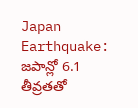Japan Earthquake: జపాన్లో 6.1 తీవ్రతతో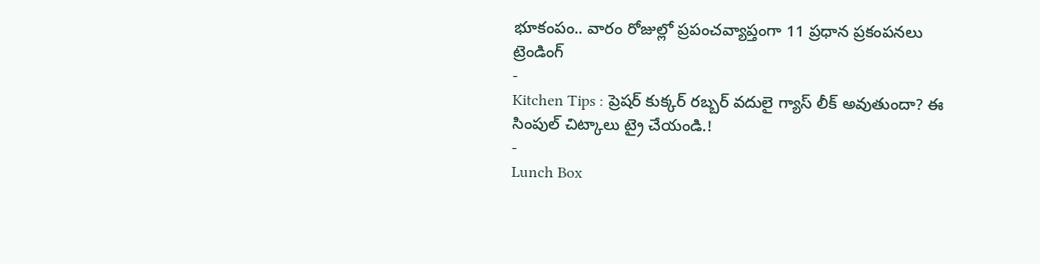భూకంపం.. వారం రోజుల్లో ప్రపంచవ్యాప్తంగా 11 ప్రధాన ప్రకంపనలు
ట్రెండింగ్
-
Kitchen Tips : ప్రెషర్ కుక్కర్ రబ్బర్ వదులై గ్యాస్ లీక్ అవుతుందా? ఈ సింపుల్ చిట్కాలు ట్రై చేయండి.!
-
Lunch Box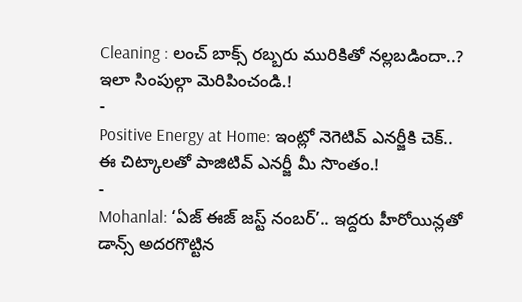Cleaning : లంచ్ బాక్స్ రబ్బరు మురికితో నల్లబడిందా..? ఇలా సింపుల్గా మెరిపించండి.!
-
Positive Energy at Home: ఇంట్లో నెగెటివ్ ఎనర్జీకి చెక్.. ఈ చిట్కాలతో పాజిటివ్ ఎనర్జీ మీ సొంతం.!
-
Mohanlal: ‘ఏజ్ ఈజ్ జస్ట్ నంబర్’.. ఇద్దరు హీరోయిన్లతో డాన్స్ అదరగొట్టిన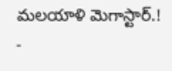మలయాళి మెగాస్టార్.!
-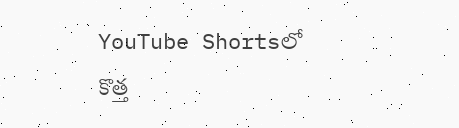YouTube Shortsలో కొత్త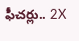ఫీచర్లు.. 2X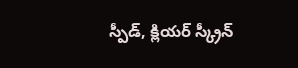స్పీడ్, క్లియర్ స్క్రీన్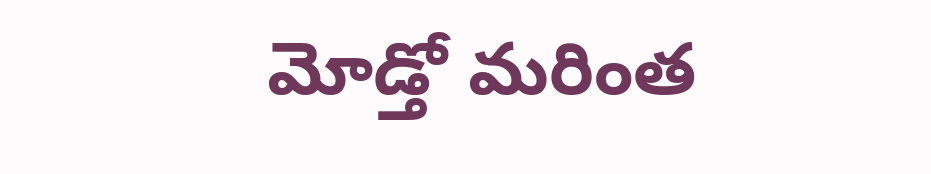మోడ్తో మరింత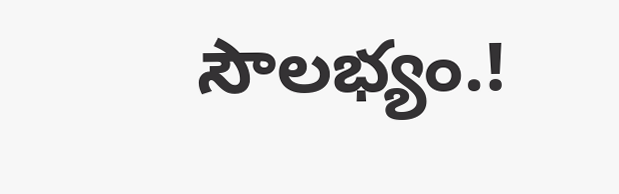సౌలభ్యం.!